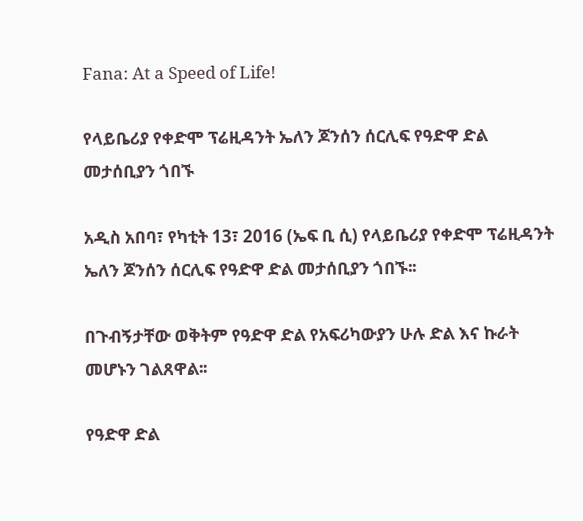Fana: At a Speed of Life!

የላይቤሪያ የቀድሞ ፕሬዚዳንት ኤለን ጆንሰን ሰርሊፍ የዓድዋ ድል መታሰቢያን ጎበኙ

አዲስ አበባ፣ የካቲት 13፣ 2016 (ኤፍ ቢ ሲ) የላይቤሪያ የቀድሞ ፕሬዚዳንት ኤለን ጆንሰን ሰርሊፍ የዓድዋ ድል መታሰቢያን ጎበኙ፡፡

በጉብኝታቸው ወቅትም የዓድዋ ድል የአፍሪካውያን ሁሉ ድል እና ኩራት መሆኑን ገልጸዋል፡፡

የዓድዋ ድል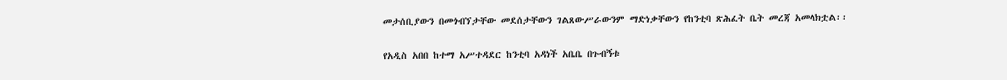መታሰቢያውን በመጎብኘታቸው መደሰታቸውን ገልጸውሥራውንም ማድነቃቸውን የከንቲባ ጽሕፈት ቤት መረጃ አመላክቷል፡፡

የአዲስ አበበ ከተማ አሥተዳደር ከንቲባ አዳነች አቤቤ በጉብኝቱ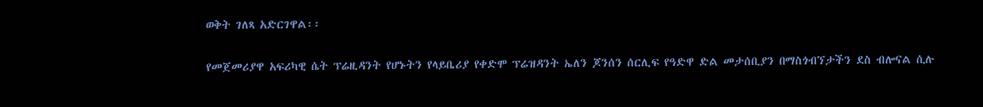ወቅት ገለጻ አድርገዋል፡፡

የመጀመሪያዋ አፍሪካዊ ሴት ፕሬዚዳንት የሆኑትን የላይቤሪያ የቀድሞ ፕሬዝዳንት ኤለን ጆንሰን ሰርሊፍ የዓድዋ ድል መታሰቢያን በማስጎብኘታችን ደስ ብሎናል ሲሉ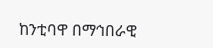ከንቲባዋ በማኅበራዊ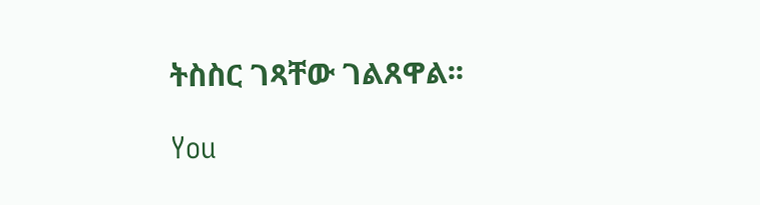ትስስር ገጻቸው ገልጸዋል፡፡

You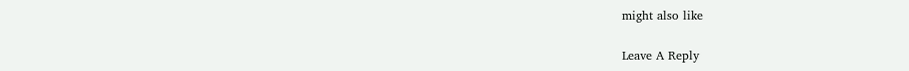might also like

Leave A Reply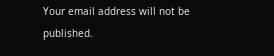Your email address will not be published.